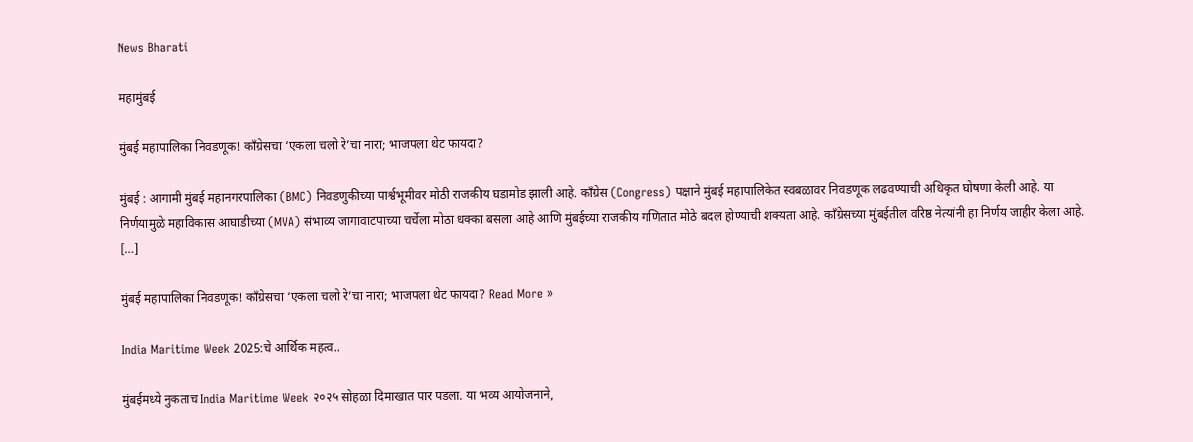News Bharati

महामुंबई

मुंबई महापालिका निवडणूक! काँग्रेसचा ‘एकला चलो रे’चा नारा; भाजपला थेट फायदा?

मुंबई : आगामी मुंबई महानगरपालिका (BMC) निवडणुकीच्या पार्श्वभूमीवर मोठी राजकीय घडामोड झाली आहे. काँग्रेस (Congress) पक्षाने मुंबई महापालिकेत स्वबळावर निवडणूक लढवण्याची अधिकृत घोषणा केली आहे. या निर्णयामुळे महाविकास आघाडीच्या (MVA) संभाव्य जागावाटपाच्या चर्चेला मोठा धक्का बसला आहे आणि मुंबईच्या राजकीय गणितात मोठे बदल होण्याची शक्यता आहे. काँग्रेसच्या मुंबईतील वरिष्ठ नेत्यांनी हा निर्णय जाहीर केला आहे. […]

मुंबई महापालिका निवडणूक! काँग्रेसचा ‘एकला चलो रे’चा नारा; भाजपला थेट फायदा? Read More »

India Maritime Week 2025:चे आर्थिक महत्व..

मुंबईमध्ये नुकताच India Maritime Week २०२५ सोहळा दिमाखात पार पडला. या भव्य आयोजनाने,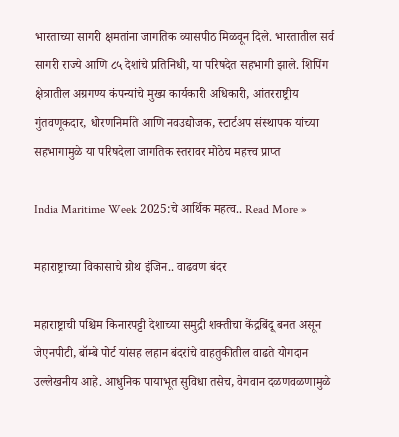भारताच्या सागरी क्षमतांना जागतिक व्यासपीठ मिळवून दिले. भारतातील सर्व सागरी राज्ये आणि ८५ देशांचे प्रतिनिधी, या परिषदेत सहभागी झाले. शिपिंग क्षेत्रातील अग्रगण्य कंपन्यांचे मुख्य कार्यकारी अधिकारी, आंतरराष्ट्रीय गुंतवणूकदार, धोरणनिर्माते आणि नवउद्योजक, स्टार्टअप संस्थापक यांच्या सहभागामुळे या परिषदेला जागतिक स्तरावर मोठेच महत्त्व प्राप्त

India Maritime Week 2025:चे आर्थिक महत्व.. Read More »

महाराष्ट्राच्या विकासाचे ग्रोथ इंजिन.. वाढवण बंदर

महाराष्ट्राची पश्चिम किनारपट्टी देशाच्या समुद्री शक्तीचा केंद्रबिंदू बनत असून जेएनपीटी, बॉम्बे पोर्ट यांसह लहान बंदरांचे वाहतुकीतील वाढते योगदान उल्लेखनीय आहे. आधुनिक पायाभूत सुविधा तसेच, वेगवान दळणवळणामुळे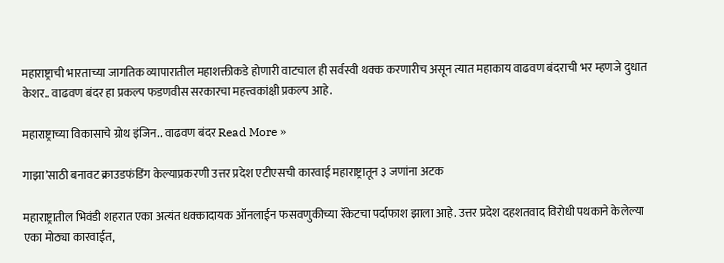महाराष्ट्राची भारताच्या जागतिक व्यापारातील महाशक्तीकडे होणारी वाटचाल ही सर्वस्वी थक्क करणारीच असून त्यात महाकाय वाढवण बंदराची भर म्हणजे दुधात केशर.. वाढवण बंदर हा प्रकल्प फडणवीस सरकारचा महत्त्वकांक्षी प्रकल्प आहे.

महाराष्ट्राच्या विकासाचे ग्रोथ इंजिन.. वाढवण बंदर Read More »

गाझा’साठी बनावट क्राउडफंडिंग केल्याप्रकरणी उत्तर प्रदेश एटीएसची कारवाई महाराष्ट्रातून ३ जणांना अटक

महाराष्ट्रातील भिवंडी शहरात एका अत्यंत धक्कादायक ऑनलाईन फसवणुकीच्या रॅकेटचा पर्दाफाश झाला आहे. उत्तर प्रदेश दहशतवाद विरोधी पथकाने केलेल्या एका मोठ्या कारवाईत,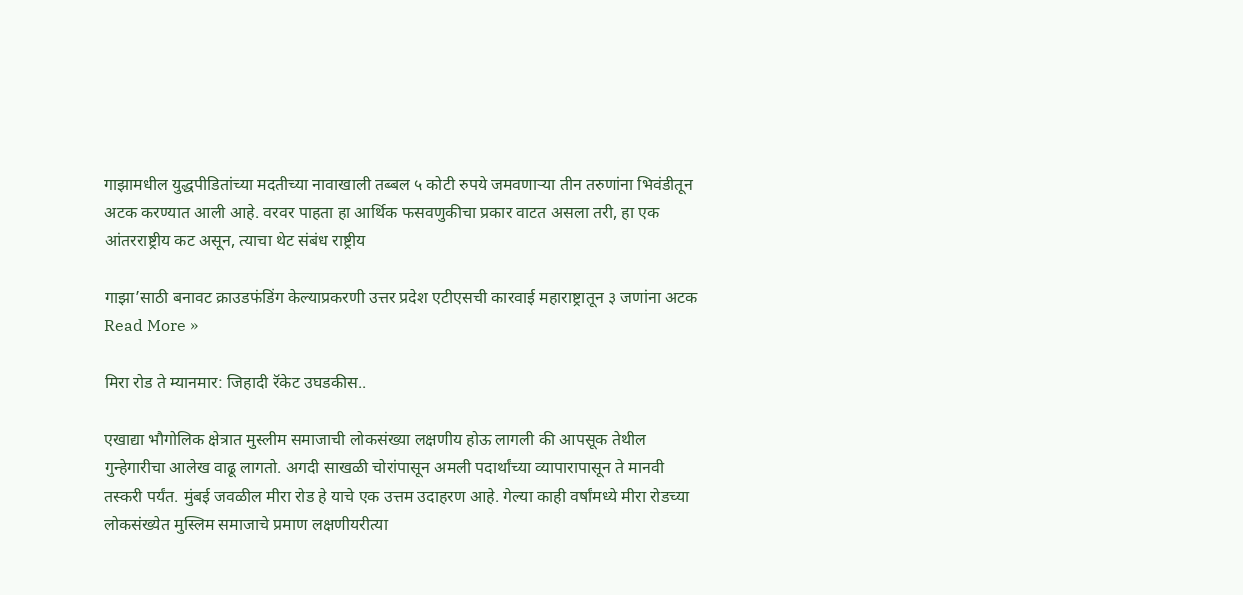गाझामधील युद्धपीडितांच्या मदतीच्या नावाखाली तब्बल ५ कोटी रुपये जमवणाऱ्या तीन तरुणांना भिवंडीतून अटक करण्यात आली आहे. वरवर पाहता हा आर्थिक फसवणुकीचा प्रकार वाटत असला तरी, हा एक आंतरराष्ट्रीय कट असून, त्याचा थेट संबंध राष्ट्रीय

गाझा’साठी बनावट क्राउडफंडिंग केल्याप्रकरणी उत्तर प्रदेश एटीएसची कारवाई महाराष्ट्रातून ३ जणांना अटक Read More »

मिरा रोड ते म्यानमार: जिहादी रॅकेट उघडकीस..

एखाद्या भौगोलिक क्षेत्रात मुस्लीम समाजाची लोकसंख्या लक्षणीय होऊ लागली की आपसूक तेथील गुन्हेगारीचा आलेख वाढू लागतो. अगदी साखळी चोरांपासून अमली पदार्थांच्या व्यापारापासून ते मानवी तस्करी पर्यंत. मुंबई जवळील मीरा रोड हे याचे एक उत्तम उदाहरण आहे. गेल्या काही वर्षांमध्ये मीरा रोडच्या लोकसंख्येत मुस्लिम समाजाचे प्रमाण लक्षणीयरीत्या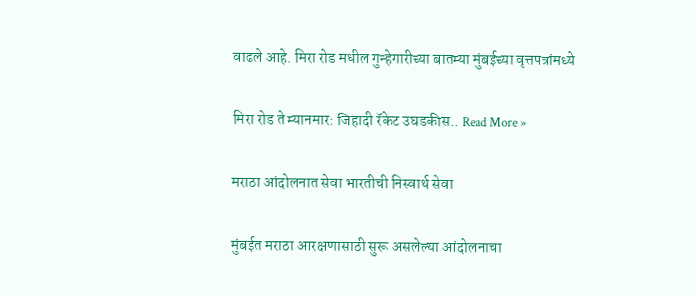वाढले आहे. मिरा रोड मधील गुन्हेगारीच्या बातम्या मुंबईच्या वृत्तपत्रांमध्ये

मिरा रोड ते म्यानमार: जिहादी रॅकेट उघडकीस.. Read More »

मराठा आंदोलनात सेवा भारतीची निस्वार्थ सेवा

मुंबईत मराठा आरक्षणासाठी सुरू असलेल्या आंदोलनाचा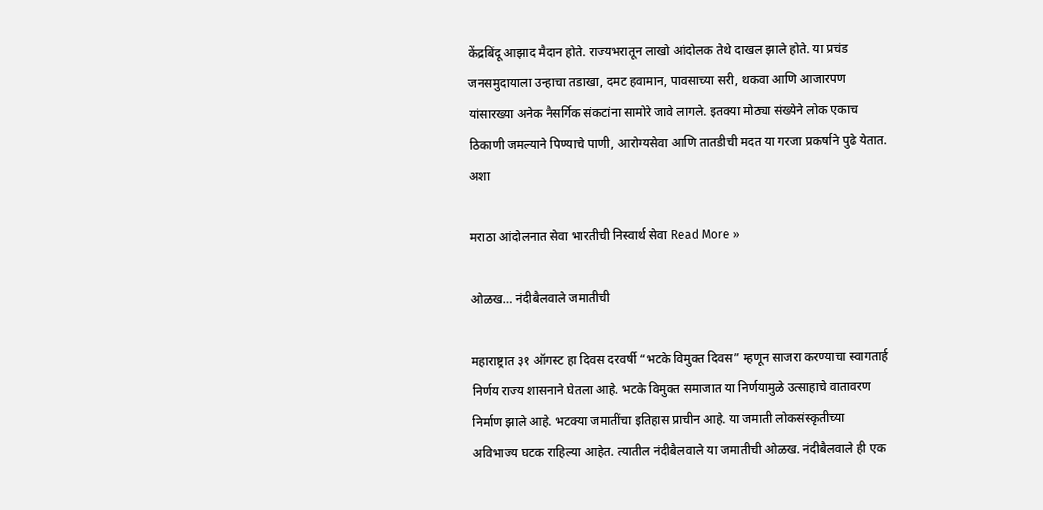केंद्रबिंदू आझाद मैदान होते. राज्यभरातून लाखो आंदोलक तेथे दाखल झाले होते. या प्रचंड जनसमुदायाला उन्हाचा तडाखा, दमट हवामान, पावसाच्या सरी, थकवा आणि आजारपण यांसारख्या अनेक नैसर्गिक संकटांना सामोरे जावे लागले. इतक्या मोठ्या संख्येने लोक एकाच ठिकाणी जमल्याने पिण्याचे पाणी, आरोग्यसेवा आणि तातडीची मदत या गरजा प्रकर्षाने पुढे येतात. अशा

मराठा आंदोलनात सेवा भारतीची निस्वार्थ सेवा Read More »

ओळख… नंदीबैलवाले जमातीची

महाराष्ट्रात ३१ ऑगस्ट हा दिवस दरवर्षी “भटके विमुक्त दिवस” म्हणून साजरा करण्याचा स्वागतार्ह निर्णय राज्य शासनाने घेतला आहे. भटके विमुक्त समाजात या निर्णयामुळे उत्साहाचे वातावरण निर्माण झाले आहे. भटक्या जमातींचा इतिहास प्राचीन आहे. या जमाती लोकसंस्कृतीच्या अविभाज्य घटक राहिल्या आहेत. त्यातील नंदीबैलवाले या जमातीची ओळख. नंदीबैलवाले ही एक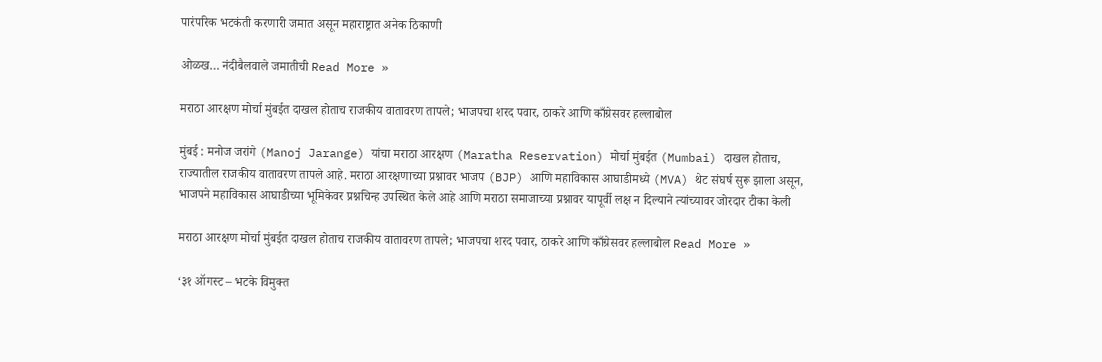पारंपरिक भटकंती करणारी जमात असून महाराष्ट्रात अनेक ठिकाणी

ओळख… नंदीबैलवाले जमातीची Read More »

मराठा आरक्षण मोर्चा मुंबईत दाखल होताच राजकीय वातावरण तापले; भाजपचा शरद पवार, ठाकरे आणि काँग्रेसवर हल्लाबोल

मुंबई : मनोज जरांगे (Manoj Jarange) यांचा मराठा आरक्षण (Maratha Reservation) मोर्चा मुंबईत (Mumbai) दाखल होताच, राज्यातील राजकीय वातावरण तापले आहे. मराठा आरक्षणाच्या प्रश्नावर भाजप (BJP) आणि महाविकास आघाडीमध्ये (MVA) थेट संघर्ष सुरू झाला असून, भाजपने महाविकास आघाडीच्या भूमिकेवर प्रश्नचिन्ह उपस्थित केले आहे आणि मराठा समाजाच्या प्रश्नावर यापूर्वी लक्ष न दिल्याने त्यांच्यावर जोरदार टीका केली

मराठा आरक्षण मोर्चा मुंबईत दाखल होताच राजकीय वातावरण तापले; भाजपचा शरद पवार, ठाकरे आणि काँग्रेसवर हल्लाबोल Read More »

‘३१ ऑगस्ट – भटके विमुक्त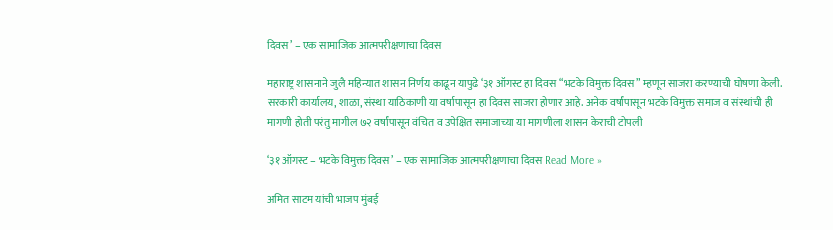दिवस’ – एक सामाजिक आत्मपरीक्षणाचा दिवस

महाराष्ट्र शासनाने जुलै महिन्यात शासन निर्णय काढून यापुढे ‘३१ ऑगस्ट हा दिवस “भटके विमुक्त दिवस” म्हणून साजरा करण्याची घोषणा केली. सरकारी कार्यालय, शाळा, संस्था याठिकाणी या वर्षापासून हा दिवस साजरा होणार आहे. अनेक वर्षांपासून भटके विमुक्त समाज व संस्थांची ही मागणी होती परंतु मागील ७२ वर्षांपासून वंचित व उपेक्षित समाजाच्या या मागणीला शासन केराची टोपली

‘३१ ऑगस्ट – भटके विमुक्त दिवस’ – एक सामाजिक आत्मपरीक्षणाचा दिवस Read More »

अमित साटम यांची भाजप मुंबई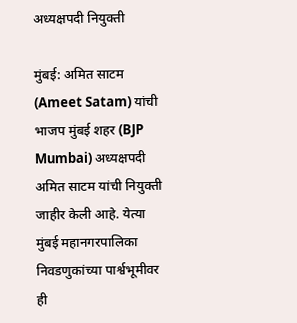अध्यक्षपदी नियुक्ती

मुंबई: अमित साटम (Ameet Satam) यांची भाजप मुंबई शहर (BJP Mumbai) अध्यक्षपदी अमित साटम यांची नियुक्ती जाहीर केली आहे. येत्या मुंबई महानगरपालिका निवडणुकांच्या पार्श्वभूमीवर ही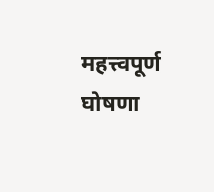महत्त्वपूर्ण घोषणा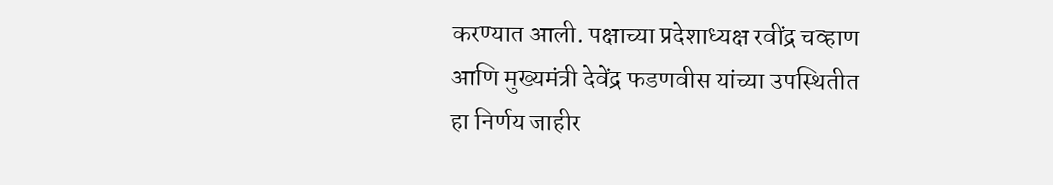करण्यात आली. पक्षाच्या प्रदेशाध्यक्ष रवींद्र चव्हाण आणि मुख्यमंत्री देवेंद्र फडणवीस यांच्या उपस्थितीत हा निर्णय जाहीर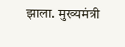झाला. मुख्यमंत्री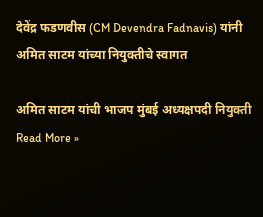देवेंद्र फडणवीस (CM Devendra Fadnavis) यांनी अमित साटम यांच्या नियुक्तीचे स्वागत

अमित साटम यांची भाजप मुंबई अध्यक्षपदी नियुक्ती Read More »